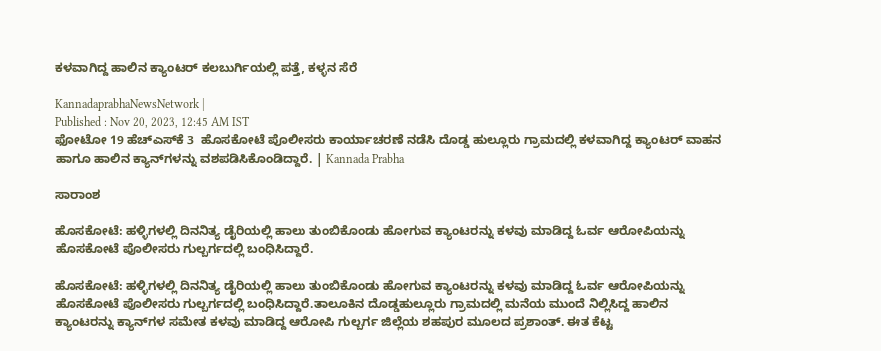ಕಳವಾಗಿದ್ದ ಹಾಲಿನ ಕ್ಯಾಂಟರ್ ಕಲಬುರ್ಗಿಯಲ್ಲಿ ಪತ್ತೆ, ಕಳ್ಳನ ಸೆರೆ

KannadaprabhaNewsNetwork |
Published : Nov 20, 2023, 12:45 AM IST
ಫೋಟೋ 19 ಹೆಚ್‌ಎಸ್‌ಕೆ 3  ಹೊಸಕೋಟೆ ಪೊಲೀಸರು ಕಾರ್ಯಾಚರಣೆ ನಡೆಸಿ ದೊಡ್ಡ ಹುಲ್ಲೂರು ಗ್ರಾಮದಲ್ಲಿ ಕಳವಾಗಿದ್ದ ಕ್ಯಾಂಟರ್ ವಾಹನ ಹಾಗೂ ಹಾಲಿನ ಕ್ಯಾನ್‌ಗಳನ್ನು ವಶಪಡಿಸಿಕೊಂಡಿದ್ದಾರೆ. | Kannada Prabha

ಸಾರಾಂಶ

ಹೊಸಕೋಟೆ: ಹಳ್ಳಿಗಳಲ್ಲಿ ದಿನನಿತ್ಯ ಡೈರಿಯಲ್ಲಿ ಹಾಲು ತುಂಬಿಕೊಂಡು ಹೋಗುವ ಕ್ಯಾಂಟರನ್ನು ಕಳವು ಮಾಡಿದ್ದ ಓರ್ವ ಆರೋಪಿಯನ್ನು ಹೊಸಕೋಟೆ ಪೊಲೀಸರು ಗುಲ್ಬರ್ಗದಲ್ಲಿ ಬಂಧಿಸಿದ್ದಾರೆ.

ಹೊಸಕೋಟೆ: ಹಳ್ಳಿಗಳಲ್ಲಿ ದಿನನಿತ್ಯ ಡೈರಿಯಲ್ಲಿ ಹಾಲು ತುಂಬಿಕೊಂಡು ಹೋಗುವ ಕ್ಯಾಂಟರನ್ನು ಕಳವು ಮಾಡಿದ್ದ ಓರ್ವ ಆರೋಪಿಯನ್ನು ಹೊಸಕೋಟೆ ಪೊಲೀಸರು ಗುಲ್ಬರ್ಗದಲ್ಲಿ ಬಂಧಿಸಿದ್ದಾರೆ.ತಾಲೂಕಿನ ದೊಡ್ಡಹುಲ್ಲೂರು ಗ್ರಾಮದಲ್ಲಿ ಮನೆಯ ಮುಂದೆ ನಿಲ್ಲಿಸಿದ್ದ ಹಾಲಿನ ಕ್ಯಾಂಟರನ್ನು ಕ್ಯಾನ್‌ಗಳ ಸಮೇತ ಕಳವು ಮಾಡಿದ್ದ ಆರೋಪಿ ಗುಲ್ಬರ್ಗ ಜಿಲ್ಲೆಯ ಶಹಪುರ ಮೂಲದ ಪ್ರಶಾಂತ್. ಈತ ಕೆಟ್ಟ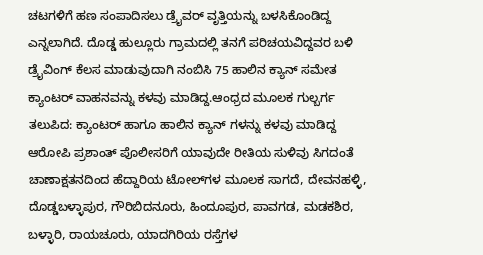ಚಟಗಳಿಗೆ ಹಣ ಸಂಪಾದಿಸಲು ಡ್ರೈವರ್ ವೃತ್ತಿಯನ್ನು ಬಳಸಿಕೊಂಡಿದ್ದ ಎನ್ನಲಾಗಿದೆ. ದೊಡ್ಡ ಹುಲ್ಲೂರು ಗ್ರಾಮದಲ್ಲಿ ತನಗೆ ಪರಿಚಯವಿದ್ದವರ ಬಳಿ ಡ್ರೈವಿಂಗ್ ಕೆಲಸ ಮಾಡುವುದಾಗಿ ನಂಬಿಸಿ 75 ಹಾಲಿನ ಕ್ಯಾನ್ ಸಮೇತ ಕ್ಯಾಂಟರ್ ವಾಹನವನ್ನು ಕಳವು ಮಾಡಿದ್ದ.ಆಂಧ್ರದ ಮೂಲಕ ಗುಲ್ಬರ್ಗ ತಲುಪಿದ: ಕ್ಯಾಂಟರ್ ಹಾಗೂ ಹಾಲಿನ ಕ್ಯಾನ್ ಗಳನ್ನು ಕಳವು ಮಾಡಿದ್ದ ಆರೋಪಿ ಪ್ರಶಾಂತ್ ಪೊಲೀಸರಿಗೆ ಯಾವುದೇ ರೀತಿಯ ಸುಳಿವು ಸಿಗದಂತೆ ಚಾಣಾಕ್ಷತನದಿಂದ ಹೆದ್ದಾರಿಯ ಟೋಲ್‌ಗಳ ಮೂಲಕ ಸಾಗದೆ, ದೇವನಹಳ್ಳಿ, ದೊಡ್ಡಬಳ್ಳಾಪುರ, ಗೌರಿಬಿದನೂರು, ಹಿಂದೂಪುರ, ಪಾವಗಡ, ಮಡಕಶಿರ, ಬಳ್ಳಾರಿ, ರಾಯಚೂರು, ಯಾದಗಿರಿಯ ರಸ್ತೆಗಳ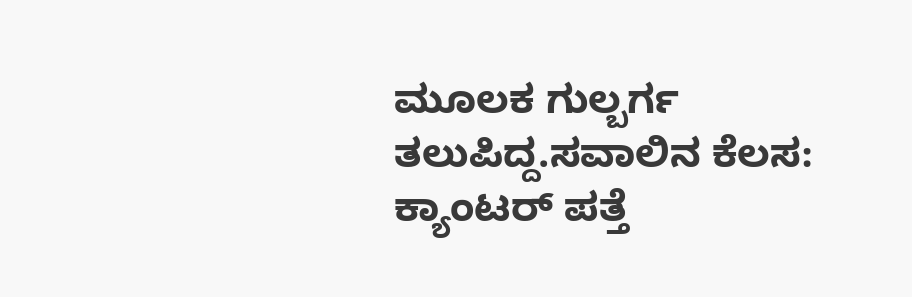ಮೂಲಕ ಗುಲ್ಬರ್ಗ ತಲುಪಿದ್ದ.ಸವಾಲಿನ ಕೆಲಸ: ಕ್ಯಾಂಟರ್ ಪತ್ತೆ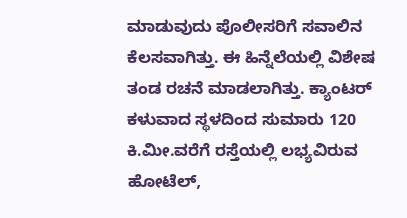ಮಾಡುವುದು ಪೊಲೀಸರಿಗೆ ಸವಾಲಿನ ಕೆಲಸವಾಗಿತ್ತು. ಈ ಹಿನ್ನೆಲೆಯಲ್ಲಿ ವಿಶೇಷ ತಂಡ ರಚನೆ ಮಾಡಲಾಗಿತ್ತು. ಕ್ಯಾಂಟರ್ ಕಳುವಾದ ಸ್ಥಳದಿಂದ ಸುಮಾರು 120 ಕಿ.ಮೀ.ವರೆಗೆ ರಸ್ತೆಯಲ್ಲಿ ಲಭ್ಯವಿರುವ ಹೋಟೆಲ್,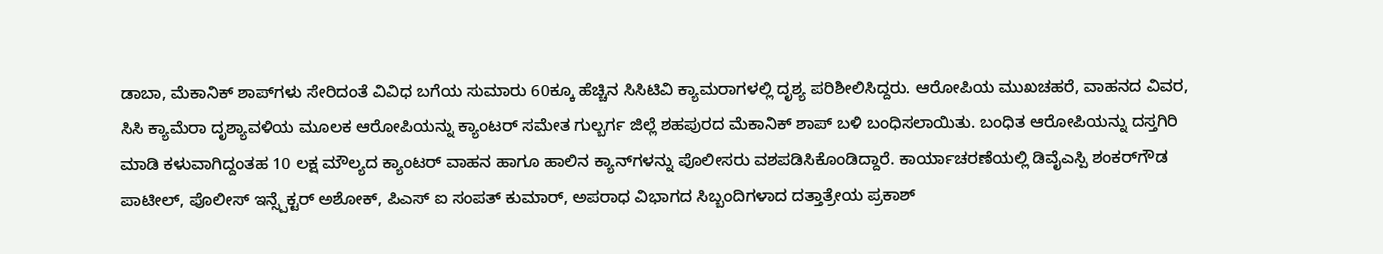ಡಾಬಾ, ಮೆಕಾನಿಕ್ ಶಾಪ್‌ಗಳು ಸೇರಿದಂತೆ ವಿವಿಧ ಬಗೆಯ ಸುಮಾರು 60ಕ್ಕೂ ಹೆಚ್ಚಿನ ಸಿಸಿಟಿವಿ ಕ್ಯಾಮರಾಗಳಲ್ಲಿ ದೃಶ್ಯ ಪರಿಶೀಲಿಸಿದ್ದರು. ಆರೋಪಿಯ ಮುಖಚಹರೆ, ವಾಹನದ ವಿವರ, ಸಿಸಿ ಕ್ಯಾಮೆರಾ ದೃಶ್ಯಾವಳಿಯ ಮೂಲಕ ಆರೋಪಿಯನ್ನು ಕ್ಯಾಂಟರ್ ಸಮೇತ ಗುಲ್ಬರ್ಗ ಜಿಲ್ಲೆ ಶಹಪುರದ ಮೆಕಾನಿಕ್ ಶಾಪ್ ಬಳಿ ಬಂಧಿಸಲಾಯಿತು. ಬಂಧಿತ ಆರೋಪಿಯನ್ನು ದಸ್ತಗಿರಿ ಮಾಡಿ ಕಳುವಾಗಿದ್ದಂತಹ 10 ಲಕ್ಷ ಮೌಲ್ಯದ ಕ್ಯಾಂಟರ್ ವಾಹನ ಹಾಗೂ ಹಾಲಿನ ಕ್ಯಾನ್‌ಗಳನ್ನು ಪೊಲೀಸರು ವಶಪಡಿಸಿಕೊಂಡಿದ್ದಾರೆ. ಕಾರ್ಯಾಚರಣೆಯಲ್ಲಿ ಡಿವೈಎಸ್ಪಿ ಶಂಕರ್‌ಗೌಡ ಪಾಟೀಲ್, ಪೊಲೀಸ್ ಇನ್ಸ್ಪೆಕ್ಟರ್ ಅಶೋಕ್, ಪಿಎಸ್ ಐ ಸಂಪತ್ ಕುಮಾರ್, ಅಪರಾಧ ವಿಭಾಗದ ಸಿಬ್ಬಂದಿಗಳಾದ ದತ್ತಾತ್ರೇಯ ಪ್ರಕಾಶ್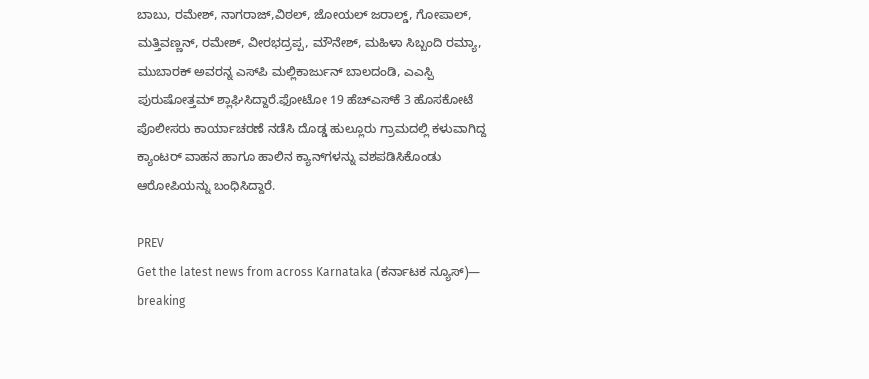ಬಾಬು, ರಮೇಶ್, ನಾಗರಾಜ್,ವಿಠಲ್, ಜೋಯಲ್ ಜರಾಲ್ಡ್, ಗೋಪಾಲ್, ಮತ್ತಿವಣ್ಣನ್, ರಮೇಶ್, ವೀರಭದ್ರಪ್ಪ, ಮೌನೇಶ್, ಮಹಿಳಾ ಸಿಬ್ಬಂದಿ ರಮ್ಯಾ, ಮುಬಾರಕ್ ಅವರನ್ನ ಎಸ್‌ಪಿ ಮಲ್ಲಿಕಾರ್ಜುನ್ ಬಾಲದಂಡಿ, ಎಎಸ್ಪಿ ಪುರುಷೋತ್ತಮ್ ಶ್ಲಾಘಿಸಿದ್ದಾರೆ.ಫೋಟೋ 19 ಹೆಚ್‌ಎಸ್‌ಕೆ 3 ಹೊಸಕೋಟೆ ಪೊಲೀಸರು ಕಾರ್ಯಾಚರಣೆ ನಡೆಸಿ ದೊಡ್ಡ ಹುಲ್ಲೂರು ಗ್ರಾಮದಲ್ಲಿ ಕಳುವಾಗಿದ್ದ ಕ್ಯಾಂಟರ್ ವಾಹನ ಹಾಗೂ ಹಾಲಿನ ಕ್ಯಾನ್‌ಗಳನ್ನು ವಶಪಡಿಸಿಕೊಂಡು ಆರೋಪಿಯನ್ನು ಬಂಧಿಸಿದ್ದಾರೆ.

PREV
Get the latest news from across Karnataka (ಕರ್ನಾಟಕ ನ್ಯೂಸ್)— breaking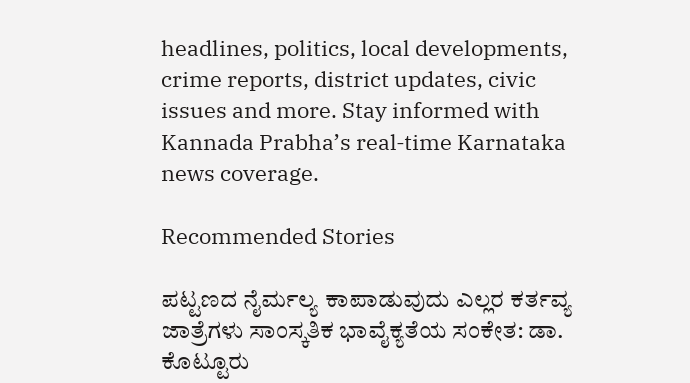headlines, politics, local developments, crime reports, district updates, civic issues and more. Stay informed with Kannada Prabha’s real‑time Karnataka news coverage.

Recommended Stories

ಪಟ್ಟಣದ ನೈರ್ಮಲ್ಯ ಕಾಪಾಡುವುದು ಎಲ್ಲರ ಕರ್ತವ್ಯ
ಜಾತ್ರೆಗಳು ಸಾಂಸ್ಕತಿಕ ಭಾವೈಕ್ಯತೆಯ ಸಂಕೇತ: ಡಾ. ಕೊಟ್ಟೂರು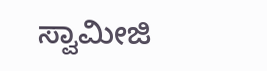ಸ್ವಾಮೀಜಿ